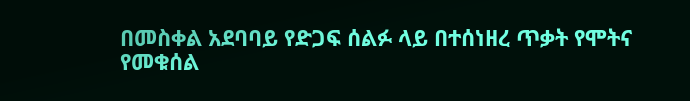በመስቀል አደባባይ የድጋፍ ሰልፉ ላይ በተሰነዘረ ጥቃት የሞትና የመቁሰል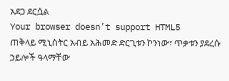አደጋ ደርሷል
Your browser doesn’t support HTML5
ጠቅላይ ሚኒስትር አብይ አሕመድ ድርጊቱን ኮንነው፣ ጥቃቱን ያደረሱ ኃይሎች ዓላማቸው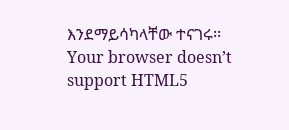እንደማይሳካላቸው ተናገሩ፡፡
Your browser doesn’t support HTML5